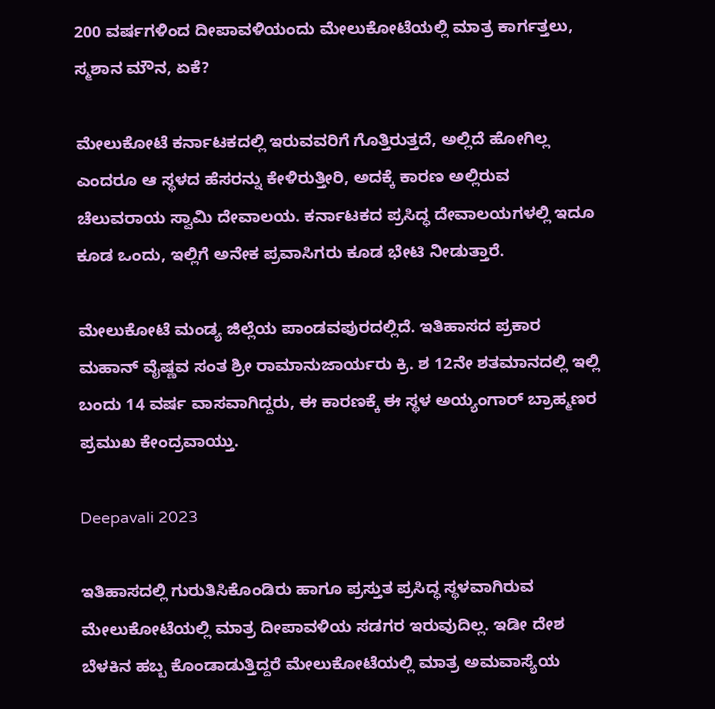200 ವರ್ಷಗಳಿಂದ ದೀಪಾವಳಿಯಂದು ಮೇಲುಕೋಟೆಯಲ್ಲಿ ಮಾತ್ರ ಕಾರ್ಗತ್ತಲು, ಸ್ಮಶಾನ ಮೌನ, ಏಕೆ?

ಮೇಲುಕೋಟೆ ಕರ್ನಾಟಕದಲ್ಲಿ ಇರುವವರಿಗೆ ಗೊತ್ತಿರುತ್ತದೆ, ಅಲ್ಲಿದೆ ಹೋಗಿಲ್ಲ ಎಂದರೂ ಆ ಸ್ಥಳದ ಹೆಸರನ್ನು ಕೇಳಿರುತ್ತೀರಿ, ಅದಕ್ಕೆ ಕಾರಣ ಅಲ್ಲಿರುವ ಚೆಲುವರಾಯ ಸ್ವಾಮಿ ದೇವಾಲಯ. ಕರ್ನಾಟಕದ ಪ್ರಸಿದ್ಧ ದೇವಾಲಯಗಳಲ್ಲಿ ಇದೂ ಕೂಡ ಒಂದು, ಇಲ್ಲಿಗೆ ಅನೇಕ ಪ್ರವಾಸಿಗರು ಕೂಡ ಭೇಟಿ ನೀಡುತ್ತಾರೆ.

ಮೇಲುಕೋಟೆ ಮಂಡ್ಯ ಜಿಲ್ಲೆಯ ಪಾಂಡವಪುರದಲ್ಲಿದೆ. ಇತಿಹಾಸದ ಪ್ರಕಾರ ಮಹಾನ್‌ ವೈಷ್ಣವ ಸಂತ ಶ್ರೀ ರಾಮಾನುಜಾರ್ಯರು ಕ್ರಿ. ಶ 12ನೇ ಶತಮಾನದಲ್ಲಿ ಇಲ್ಲಿ ಬಂದು 14 ವರ್ಷ ವಾಸವಾಗಿದ್ದರು, ಈ ಕಾರಣಕ್ಕೆ ಈ ಸ್ಥಳ ಅಯ್ಯಂಗಾರ್ ಬ್ರಾಹ್ಮಣರ ಪ್ರಮುಖ ಕೇಂದ್ರವಾಯ್ತು.

Deepavali 2023

ಇತಿಹಾಸದಲ್ಲಿ ಗುರುತಿಸಿಕೊಂಡಿರು ಹಾಗೂ ಪ್ರಸ್ತುತ ಪ್ರಸಿದ್ಧ ಸ್ಥಳವಾಗಿರುವ ಮೇಲುಕೋಟೆಯಲ್ಲಿ ಮಾತ್ರ ದೀಪಾವಳಿಯ ಸಡಗರ ಇರುವುದಿಲ್ಲ. ಇಡೀ ದೇಶ ಬೆಳಕಿನ ಹಬ್ಬ ಕೊಂಡಾಡುತ್ತಿದ್ದರೆ ಮೇಲುಕೋಟೆಯಲ್ಲಿ ಮಾತ್ರ ಅಮವಾಸ್ಯೆಯ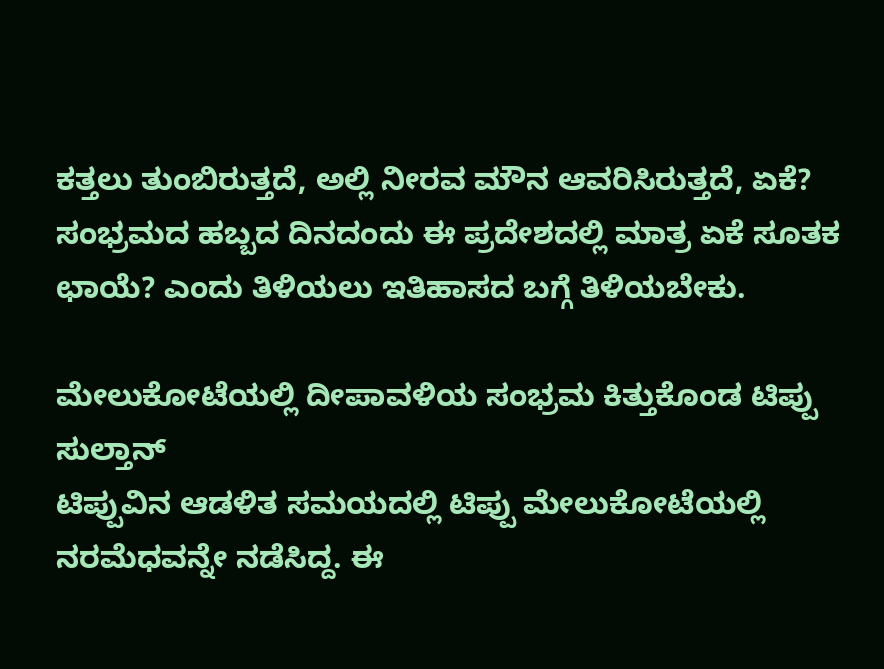ಕತ್ತಲು ತುಂಬಿರುತ್ತದೆ, ಅಲ್ಲಿ ನೀರವ ಮೌನ ಆವರಿಸಿರುತ್ತದೆ, ಏಕೆ? ಸಂಭ್ರಮದ ಹಬ್ಬದ ದಿನದಂದು ಈ ಪ್ರದೇಶದಲ್ಲಿ ಮಾತ್ರ ಏಕೆ ಸೂತಕ ಛಾಯೆ? ಎಂದು ತಿಳಿಯಲು ಇತಿಹಾಸದ ಬಗ್ಗೆ ತಿಳಿಯಬೇಕು.

ಮೇಲುಕೋಟೆಯಲ್ಲಿ ದೀಪಾವಳಿಯ ಸಂಭ್ರಮ ಕಿತ್ತುಕೊಂಡ ಟಿಪ್ಪು ಸುಲ್ತಾನ್
ಟಿಪ್ಪುವಿನ ಆಡಳಿತ ಸಮಯದಲ್ಲಿ ಟಿಪ್ಪು ಮೇಲುಕೋಟೆಯಲ್ಲಿ ನರಮೆಧವನ್ನೇ ನಡೆಸಿದ್ದ. ಈ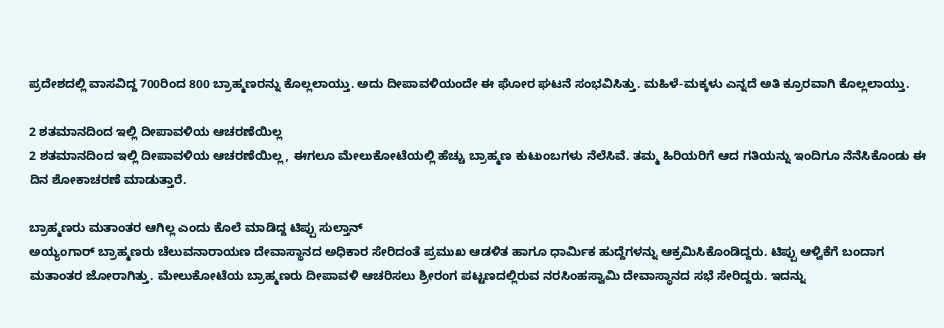ಪ್ರದೇಶದಲ್ಲಿ ವಾಸವಿದ್ದ 700ರಿಂದ 800 ಬ್ರಾಹ್ಮಣರನ್ನು ಕೊಲ್ಲಲಾಯ್ತು. ಅದು ದೀಪಾವಳಿಯಂದೇ ಈ ಘೋರ ಘಟನೆ ಸಂಭವಿಸಿತ್ತು. ಮಹಿಳೆ-ಮಕ್ಕಳು ಎನ್ನದೆ ಅತಿ ಕ್ರೂರವಾಗಿ ಕೊಲ್ಲಲಾಯ್ತು.

2 ಶತಮಾನದಿಂದ ಇಲ್ಲಿ ದೀಪಾವಳಿಯ ಆಚರಣೆಯಿಲ್ಲ
2 ಶತಮಾನದಿಂದ ಇಲ್ಲಿ ದೀಪಾವಳಿಯ ಆಚರಣೆಯಿಲ್ಲ, ಈಗಲೂ ಮೇಲುಕೋಟೆಯಲ್ಲಿ ಹೆಚ್ಚು ಬ್ರಾಹ್ಮಣ ಕುಟುಂಬಗಳು ನೆಲೆಸಿವೆ. ತಮ್ಮ ಹಿರಿಯರಿಗೆ ಆದ ಗತಿಯನ್ನು ಇಂದಿಗೂ ನೆನೆಸಿಕೊಂಡು ಈ ದಿನ ಶೋಕಾಚರಣೆ ಮಾಡುತ್ತಾರೆ.

ಬ್ರಾಹ್ಮಣರು ಮತಾಂತರ ಆಗಿಲ್ಲ ಎಂದು ಕೊಲೆ ಮಾಡಿದ್ದ ಟಿಪ್ಪು ಸುಲ್ತಾನ್
ಅಯ್ಯಂಗಾರ್ ಬ್ರಾಹ್ಮಣರು ಚೆಲುವನಾರಾಯಣ ದೇವಾಸ್ಥಾನದ ಅಧಿಕಾರ ಸೇರಿದಂತೆ ಪ್ರಮುಖ ಆಡಳಿತ ಹಾಗೂ ಧಾರ್ಮಿಕ ಹುದ್ದೆಗಳನ್ನು ಆಕ್ರಮಿಸಿಕೊಂಡಿದ್ದರು. ಟಿಪ್ಪು ಆಳ್ವಿಕೆಗೆ ಬಂದಾಗ ಮತಾಂತರ ಜೋರಾಗಿತ್ತು. ಮೇಲುಕೋಟೆಯ ಬ್ರಾಹ್ಮಣರು ದೀಪಾವಳಿ ಆಚರಿಸಲು ಶ್ರೀರಂಗ ಪಟ್ಟಣದಲ್ಲಿರುವ ನರಸಿಂಹಸ್ವಾಮಿ ದೇವಾಸ್ಥಾನದ ಸಭೆ ಸೇರಿದ್ದರು. ಇದನ್ನು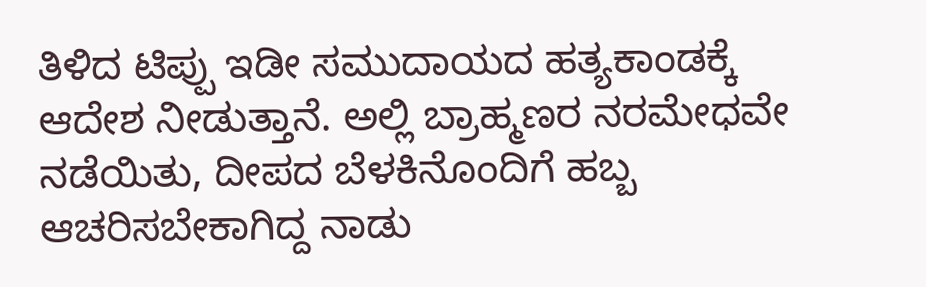ತಿಳಿದ ಟಿಪ್ಪು ಇಡೀ ಸಮುದಾಯದ ಹತ್ಯಕಾಂಡಕ್ಕೆ ಆದೇಶ ನೀಡುತ್ತಾನೆ. ಅಲ್ಲಿ ಬ್ರಾಹ್ಮಣರ ನರಮೇಧವೇ ನಡೆಯಿತು, ದೀಪದ ಬೆಳಕಿನೊಂದಿಗೆ ಹಬ್ಬ ಆಚರಿಸಬೇಕಾಗಿದ್ದ ನಾಡು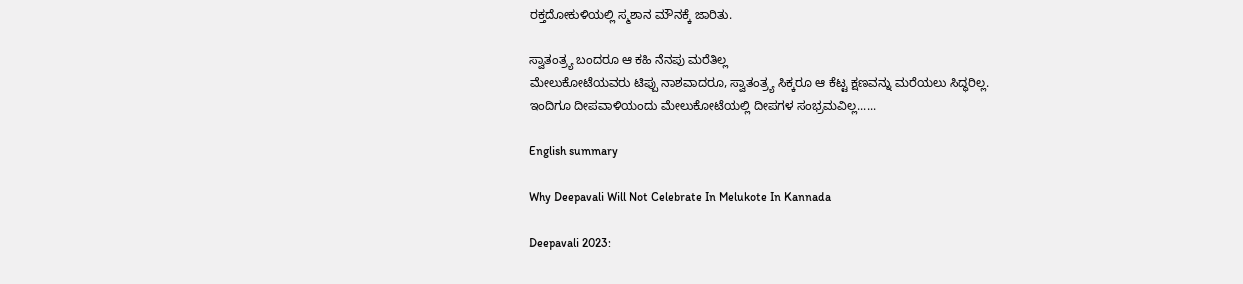ರಕ್ತದೋಕುಳಿಯಲ್ಲಿ ಸ್ಮಶಾನ ಮೌನಕ್ಕೆ ಜಾರಿತು.

ಸ್ವಾತಂತ್ರ್ಯ ಬಂದರೂ ಆ ಕಹಿ ನೆನಪು ಮರೆತಿಲ್ಲ
ಮೇಲುಕೋಟೆಯವರು ಟಿಪ್ಪು ನಾಶವಾದರೂ, ಸ್ವಾತಂತ್ರ್ಯ ಸಿಕ್ಕರೂ ಆ ಕೆಟ್ಟ ಕ್ಷಣವನ್ನು ಮರೆಯಲು ಸಿದ್ಧರಿಲ್ಲ. ಇಂದಿಗೂ ದೀಪವಾಳಿಯಂದು ಮೇಲುಕೋಟೆಯಲ್ಲಿ ದೀಪಗಳ ಸಂಭ್ರಮವಿಲ್ಲ......

English summary

Why Deepavali Will Not Celebrate In Melukote In Kannada

Deepavali 2023: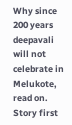Why since 200 years deepavali will not celebrate in Melukote, read on.
Story first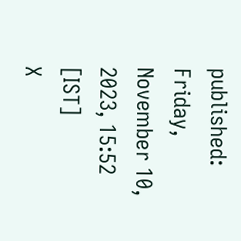published: Friday, November 10, 2023, 15:52 [IST]
X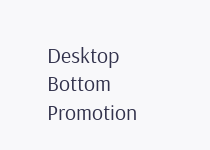Desktop Bottom Promotion